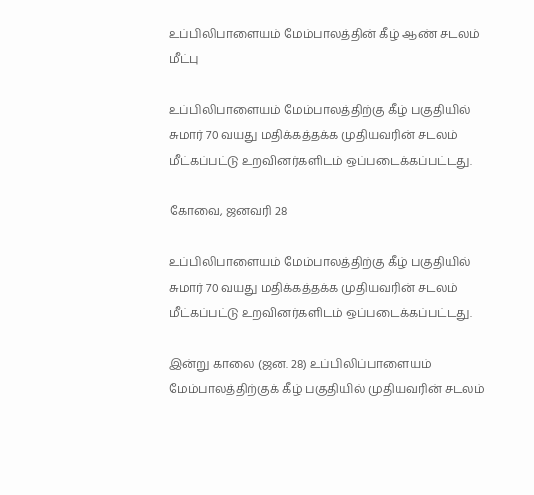உப்பிலிபாளையம் மேம்பாலத்தின் கீழ் ஆண் சடலம் மீட்பு

உப்பிலிபாளையம் மேம்பாலத்திற்கு கீழ் பகுதியில் சுமார் 70 வயது மதிக்கத்தக்க முதியவரின் சடலம் மீட்கப்பட்டு உறவினர்களிடம் ஒப்படைக்கப்பட்டது.

கோவை, ஜனவரி 28

உப்பிலிபாளையம் மேம்பாலத்திற்கு கீழ் பகுதியில் சுமார் 70 வயது மதிக்கத்தக்க முதியவரின் சடலம் மீட்கப்பட்டு உறவினர்களிடம் ஒப்படைக்கப்பட்டது.

இன்று காலை (ஜன. 28) உப்பிலிப்பாளையம் மேம்பாலத்திற்குக் கீழ் பகுதியில் முதியவரின் சடலம்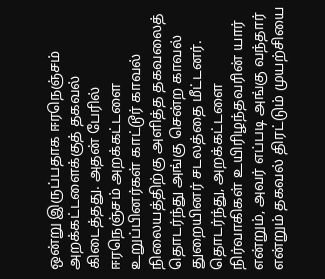ஒன்று இருப்பதாக ஈரநெஞ்சம் அறக்கட்டளைக்குத் தகவல் கிடைத்தது. அதன் பேரில் ஈரநெஞ்சம் அறக்கட்டளை உறுப்பினர்கள் காட்டூர் காவல் நிலையத்திற்கு அளித்த தகவலைத் தொடர்ந்து அங்கு சென்ற காவல் துறையினர் சடலத்தை மீட்டனர். தொடர்ந்து, அறக்கட்டளை நிர்வாகிகள் உயிரிழந்தவரின் யார் என்றும், அவர் எப்படி அங்கு வந்தார் என்றும் தகவல் திரட்டும் முயற்சியை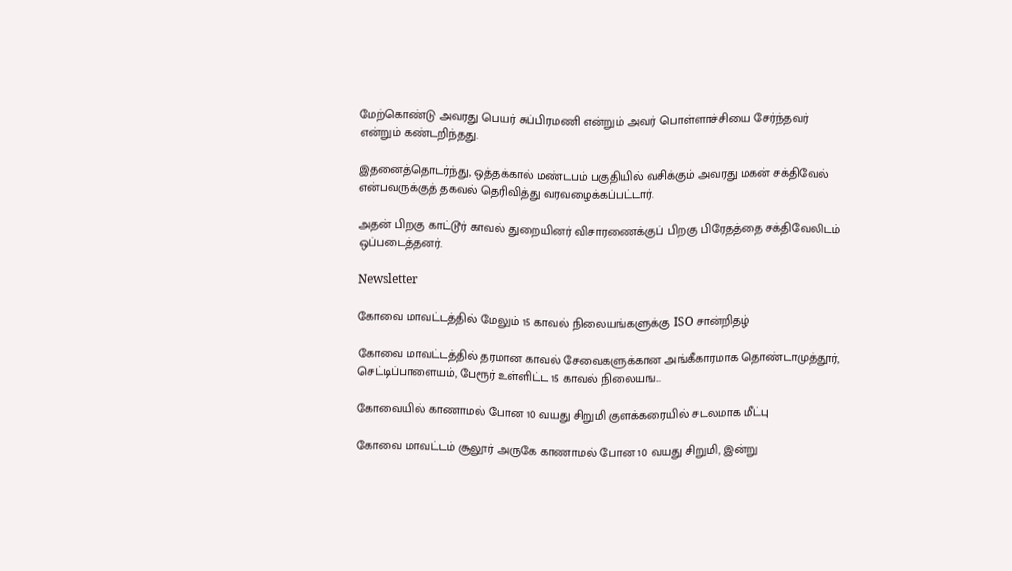மேற்கொண்டு அவரது பெயர் சுப்பிரமணி என்றும் அவர் பொள்ளாச்சியை சேர்ந்தவர் என்றும் கண்டறிந்தது.

இதனைத்தொடர்ந்து, ஒத்தக்கால் மண்டபம் பகுதியில் வசிக்கும் அவரது மகன் சக்திவேல் என்பவருக்குத் தகவல் தெரிவித்து வரவழைக்கப்பட்டார்.

அதன் பிறகு காட்டூர் காவல் துறையினர் விசாரணைக்குப் பிறகு பிரேதத்தை சக்திவேலிடம் ஒப்படைத்தனர்.

Newsletter

கோவை மாவட்டத்தில் மேலும் 15 காவல் நிலையங்களுக்கு ISO சான்றிதழ்

கோவை மாவட்டத்தில் தரமான காவல் சேவைகளுக்கான அங்கீகாரமாக தொண்டாமுத்தூர், செட்டிப்பாளையம், பேரூர் உள்ளிட்ட 15 காவல் நிலையங...

கோவையில் காணாமல் போன 10 வயது சிறுமி குளக்கரையில் சடலமாக மீட்பு

கோவை மாவட்டம் சூலூர் அருகே காணாமல் போன 10 வயது சிறுமி, இன்று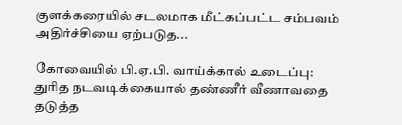குளக்கரையில் சடலமாக மீட்கப்பட்ட சம்பவம் அதிர்ச்சியை ஏற்படுத...

கோவையில் பி.ஏ.பி. வாய்க்கால் உடைப்பு: துரித நடவடிக்கையால் தண்ணீர் வீணாவதை தடுத்த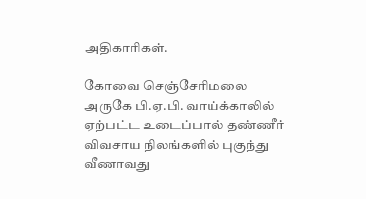அதிகாரிகள்.

கோவை செஞ்சேரிமலை அருகே பி.ஏ.பி. வாய்க்காலில் ஏற்பட்ட உடைப்பால் தண்ணீர் விவசாய நிலங்களில் புகுந்து வீணாவது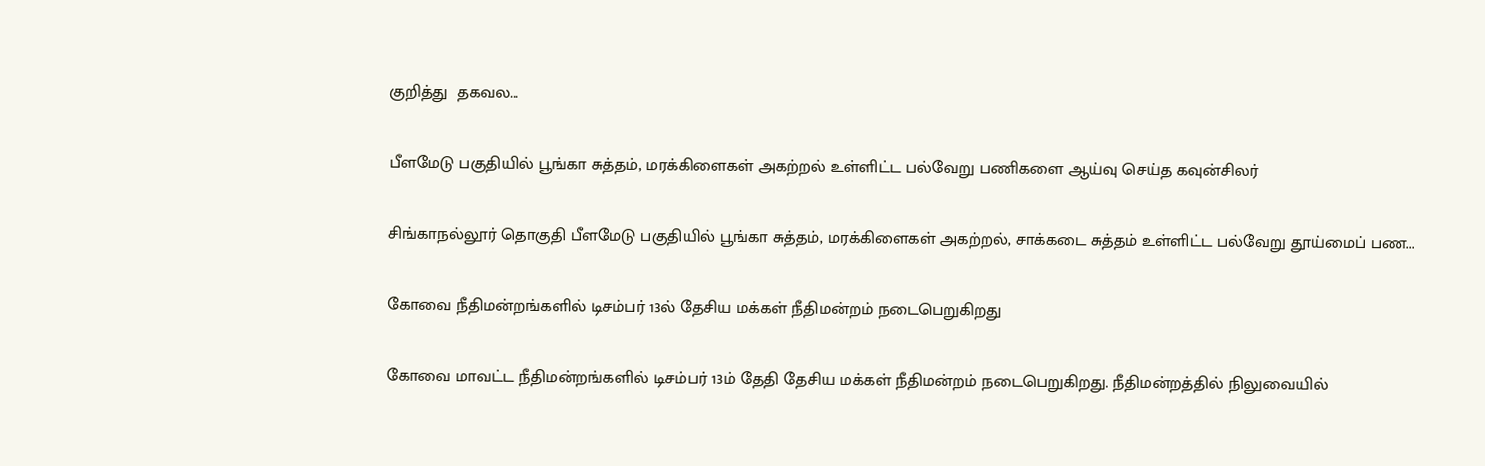குறித்து  தகவல...

பீளமேடு பகுதியில் பூங்கா சுத்தம், மரக்கிளைகள் அகற்றல் உள்ளிட்ட பல்வேறு பணிகளை ஆய்வு செய்த கவுன்சிலர்

சிங்காநல்லூர் தொகுதி பீளமேடு பகுதியில் பூங்கா சுத்தம், மரக்கிளைகள் அகற்றல், சாக்கடை சுத்தம் உள்ளிட்ட பல்வேறு தூய்மைப் பண...

கோவை நீதிமன்றங்களில் டிசம்பர் 13ல் தேசிய மக்கள் நீதிமன்றம் நடைபெறுகிறது

கோவை மாவட்ட நீதிமன்றங்களில் டிசம்பர் 13ம் தேதி தேசிய மக்கள் நீதிமன்றம் நடைபெறுகிறது. நீதிமன்றத்தில் நிலுவையில்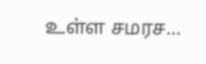உள்ள சமரச...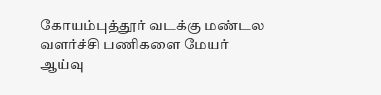கோயம்புத்தூர் வடக்கு மண்டல வளர்ச்சி பணிகளை மேயர் ஆய்வு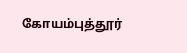கோயம்புத்தூர்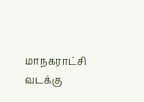மாநகராட்சி வடக்கு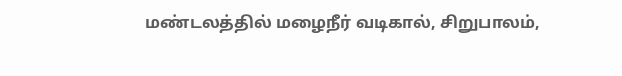மண்டலத்தில் மழைநீர் வடிகால், சிறுபாலம்,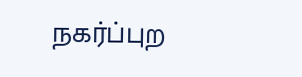நகர்ப்புற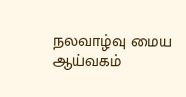நலவாழ்வு மைய ஆய்வகம்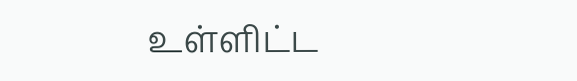உள்ளிட்ட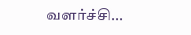வளர்ச்சி...